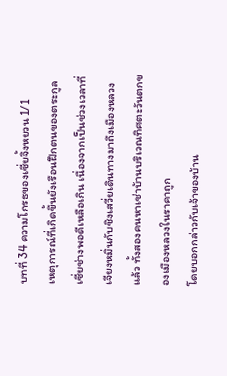บทที่ 34 ความโกรธของเซี่ยจิ้งหยวน 1/1
เหตุการณ์ที่เกิดขึ้นยังเรือนฝึกตนของตระกูลเซี่ยช่างพอดีเหลือเกิน เนื่องจากเป็นช่วงเวลาที่เจียงหมิ่นกับชิงเสวี่ยเดินทางมาถึงเมืองหลวงแล้ว ทั้งสองคนหาเช่าบ้านบริเวณทิศตะวันตกของเมืองหลวงในราคาถูก
โดยบอกกล่าวกับเจ้าของบ้าน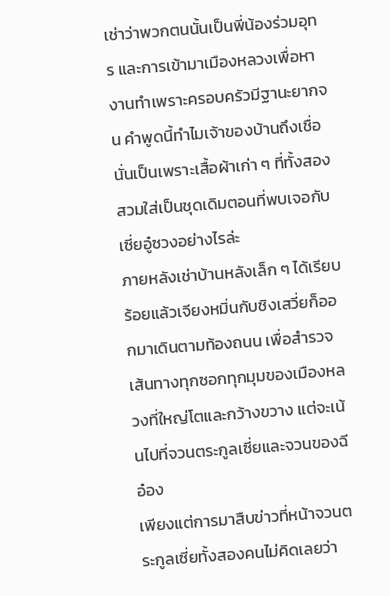เช่าว่าพวกตนนั้นเป็นพี่น้องร่วมอุทร และการเข้ามาเมืองหลวงเพื่อหางานทำเพราะครอบครัวมีฐานะยากจน คำพูดนี้ทำไมเจ้าของบ้านถึงเชื่อนั่นเป็นเพราะเสื้อผ้าเก่า ๆ ที่ทั้งสองสวมใส่เป็นชุดเดิมตอนที่พบเจอกับเซี่ยอู๋ซวงอย่างไรล่ะ
ภายหลังเช่าบ้านหลังเล็ก ๆ ได้เรียบร้อยแล้วเจียงหมิ่นกับชิงเสวี่ยก็ออกมาเดินตามท้องถนน เพื่อสำรวจเส้นทางทุกซอกทุกมุมของเมืองหลวงที่ใหญ่โตและกว้างขวาง แต่จะเน้นไปที่จวนตระกูลเซี่ยและจวนของฉีอ๋อง
เพียงแต่การมาสืบข่าวที่หน้าจวนตระกูลเซี่ยทั้งสองคนไม่คิดเลยว่า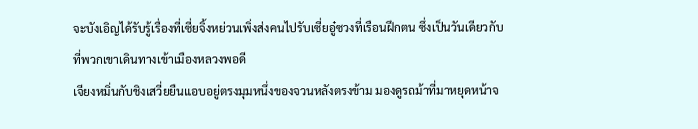จะบังเอิญได้รับรู้เรื่องที่เซี่ยจิ้งหย่วนเพิ่งส่งคนไปรับเซี่ยอู๋ซวงที่เรือนฝึกตน ซึ่งเป็นวันเดียวกับที่พวกเขาเดินทางเข้าเมืองหลวงพอดี
เจียงหมิ่นกับชิงเสวี่ยยืนแอบอยู่ตรงมุมหนึ่งของจวนหลังตรงข้าม มองดูรถม้าที่มาหยุดหน้าจ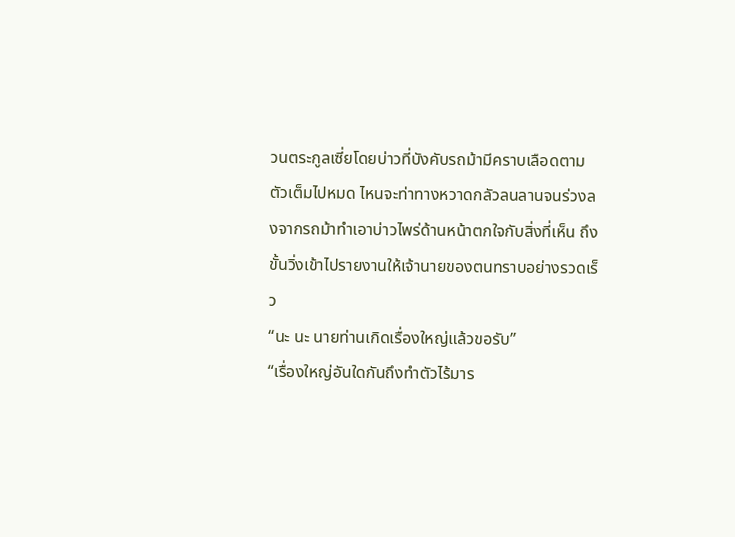วนตระกูลเซี่ยโดยบ่าวที่บังคับรถม้ามีคราบเลือดตามตัวเต็มไปหมด ไหนจะท่าทางหวาดกลัวลนลานจนร่วงลงจากรถม้าทำเอาบ่าวไพร่ด้านหน้าตกใจกับสิ่งที่เห็น ถึงขั้นวิ่งเข้าไปรายงานให้เจ้านายของตนทราบอย่างรวดเร็ว
“นะ นะ นายท่านเกิดเรื่องใหญ่แล้วขอรับ”
“เรื่องใหญ่อันใดกันถึงทำตัวไร้มาร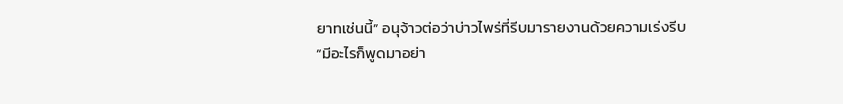ยาทเช่นนี้” อนุจ้าวต่อว่าบ่าวไพร่ที่รีบมารายงานด้วยความเร่งรีบ
“มีอะไรก็พูดมาอย่า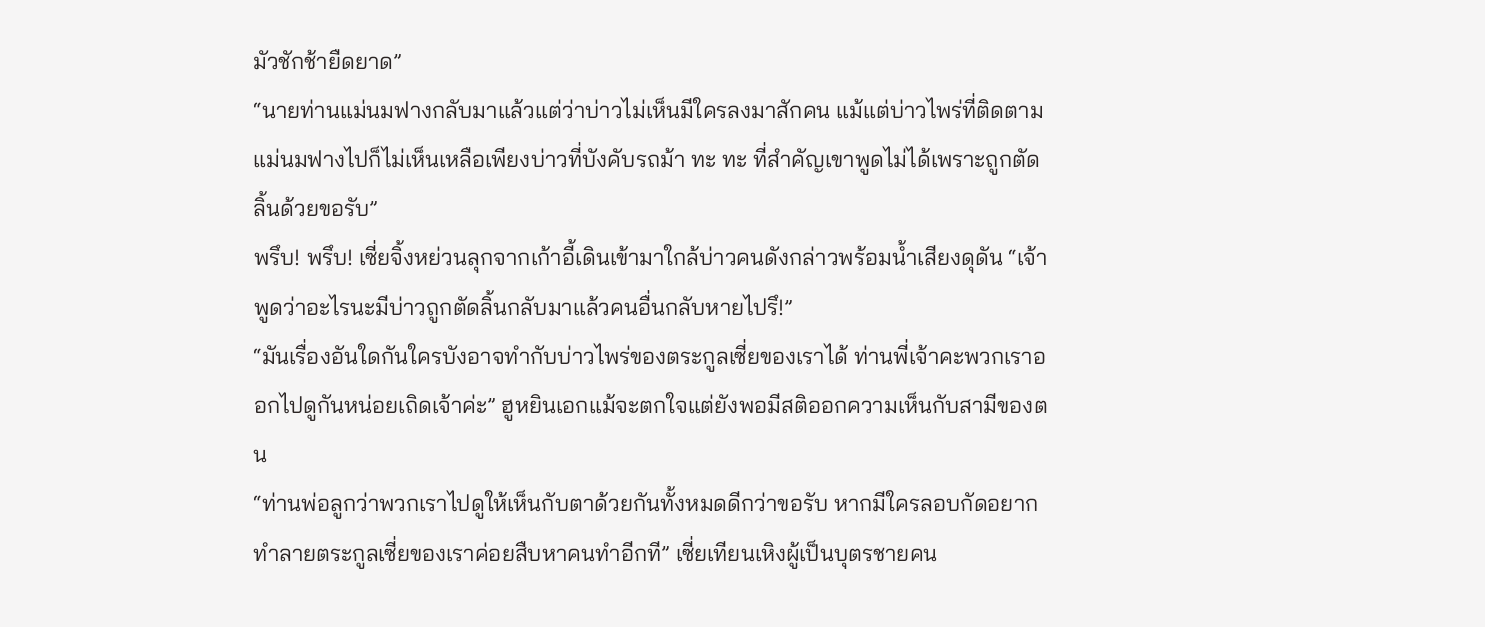มัวชักช้ายืดยาด”
“นายท่านแม่นมฟางกลับมาแล้วแต่ว่าบ่าวไม่เห็นมีใครลงมาสักคน แม้แต่บ่าวไพร่ที่ติดตามแม่นมฟางไปก็ไม่เห็นเหลือเพียงบ่าวที่บังคับรถม้า ทะ ทะ ที่สำคัญเขาพูดไม่ได้เพราะถูกตัดลิ้นด้วยขอรับ”
พรึบ! พรึบ! เซี่ยจิ้งหย่วนลุกจากเก้าอี้เดินเข้ามาใกล้บ่าวคนดังกล่าวพร้อมน้ำเสียงดุดัน “เจ้าพูดว่าอะไรนะมีบ่าวถูกตัดลิ้นกลับมาแล้วคนอื่นกลับหายไปรึ!”
“มันเรื่องอันใดกันใครบังอาจทำกับบ่าวไพร่ของตระกูลเซี่ยของเราได้ ท่านพี่เจ้าคะพวกเราออกไปดูกันหน่อยเถิดเจ้าค่ะ” ฮูหยินเอกแม้จะตกใจแต่ยังพอมีสติออกความเห็นกับสามีของตน
“ท่านพ่อลูกว่าพวกเราไปดูให้เห็นกับตาด้วยกันทั้งหมดดีกว่าขอรับ หากมีใครลอบกัดอยากทำลายตระกูลเซี่ยของเราค่อยสืบหาคนทำอีกที” เซี่ยเทียนเหิงผู้เป็นบุตรชายคน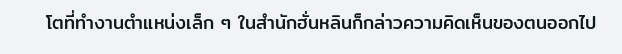โตที่ทำงานตำแหน่งเล็ก ๆ ในสำนักฮั่นหลินก็กล่าวความคิดเห็นของตนออกไป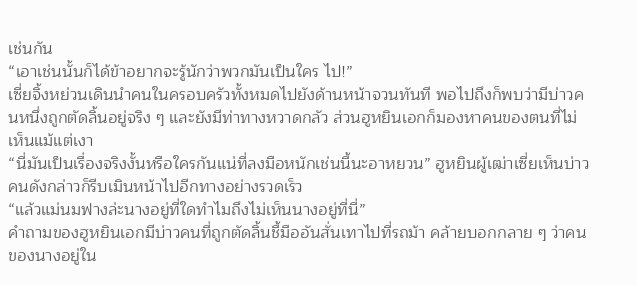เช่นกัน
“เอาเช่นนั้นก็ได้ข้าอยากจะรู้นักว่าพวกมันเป็นใคร ไป!”
เซี่ยจิ้งหย่วนเดินนำคนในครอบครัวทั้งหมดไปยังด้านหน้าจวนทันที พอไปถึงก็พบว่ามีบ่าวคนหนึ่งถูกตัดลิ้นอยู่จริง ๆ และยังมีท่าทางหวาดกลัว ส่วนฮูหยินเอกก็มองหาคนของตนที่ไม่เห็นแม้แต่เงา
“นี่มันเป็นเรื่องจริงงั้นหรือใครกันแน่ที่ลงมือหนักเช่นนี้นะอาหยวน” ฮูหยินผู้เฒ่าเซี่ยเห็นบ่าวคนดังกล่าวก็รีบเมินหน้าไปอีกทางอย่างรวดเร็ว
“แล้วแม่นมฟางล่ะนางอยู่ที่ใดทำไมถึงไม่เห็นนางอยู่ที่นี่”
คำถามของฮูหยินเอกมีบ่าวคนที่ถูกตัดลิ้นชี้มืออันสั่นเทาไปที่รถม้า คล้ายบอกกลาย ๆ ว่าคนของนางอยู่ใน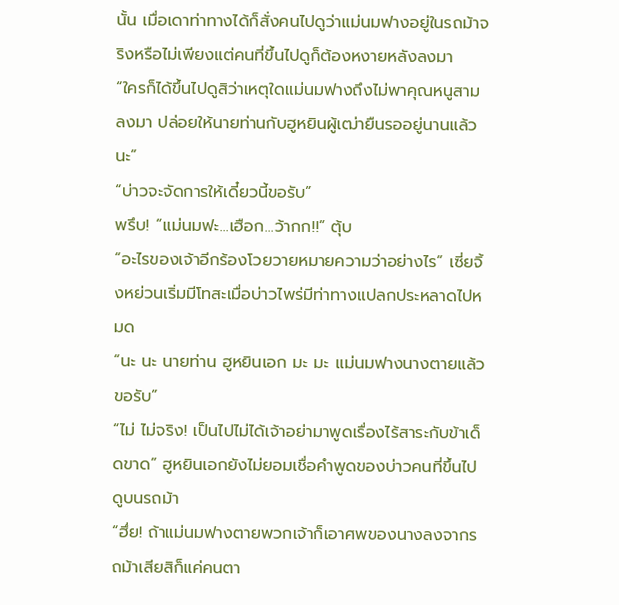นั้น เมื่อเดาท่าทางได้ก็สั่งคนไปดูว่าแม่นมฟางอยู่ในรถม้าจริงหรือไม่เพียงแต่คนที่ขึ้นไปดูก็ต้องหงายหลังลงมา
“ใครก็ได้ขึ้นไปดูสิว่าเหตุใดแม่นมฟางถึงไม่พาคุณหนูสามลงมา ปล่อยให้นายท่านกับฮูหยินผู้เฒ่ายืนรออยู่นานแล้วนะ”
“บ่าวจะจัดการให้เดี๋ยวนี้ขอรับ”
พรึบ! “แม่นมฟะ...เฮือก...ว้ากก!!” ตุ้บ
“อะไรของเจ้าอีกร้องโวยวายหมายความว่าอย่างไร” เซี่ยจิ้งหย่วนเริ่มมีโทสะเมื่อบ่าวไพร่มีท่าทางแปลกประหลาดไปหมด
“นะ นะ นายท่าน ฮูหยินเอก มะ มะ แม่นมฟางนางตายแล้วขอรับ”
“ไม่ ไม่จริง! เป็นไปไม่ได้เจ้าอย่ามาพูดเรื่องไร้สาระกับข้าเด็ดขาด” ฮูหยินเอกยังไม่ยอมเชื่อคำพูดของบ่าวคนที่ขึ้นไปดูบนรถม้า
“ฮึ่ย! ถ้าแม่นมฟางตายพวกเจ้าก็เอาศพของนางลงจากรถม้าเสียสิก็แค่คนตา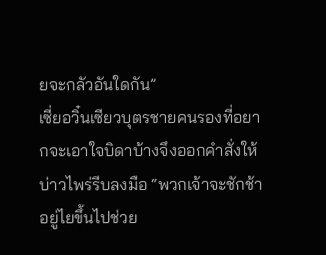ยจะกลัวอันใดกัน”
เซี่ยอวิ๋นเซียวบุตรชายคนรองที่อยากจะเอาใจบิดาบ้างจึงออกคำสั่งให้บ่าวไพร่รีบลงมือ “พวกเจ้าจะชักช้าอยู่ไยขึ้นไปช่วย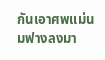กันเอาศพแม่นมฟางลงมา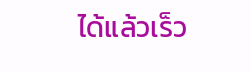ได้แล้วเร็ว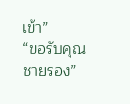เข้า”
“ขอรับคุณชายรอง”